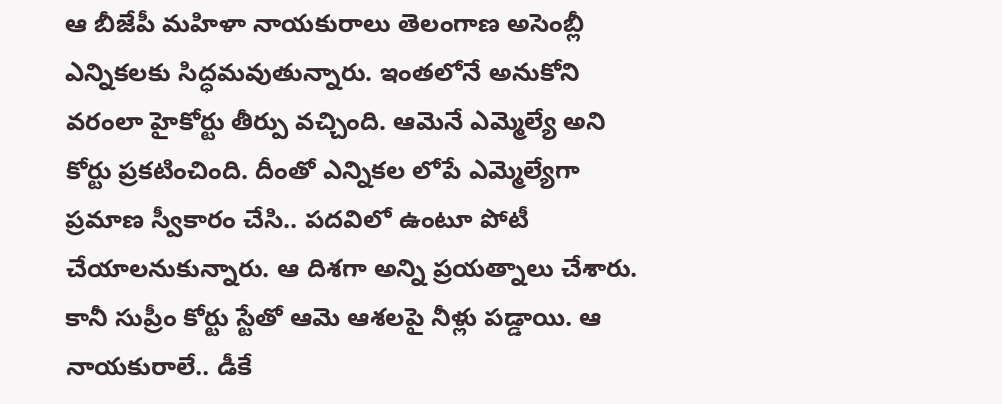ఆ బీజేపీ మహిళా నాయకురాలు తెలంగాణ అసెంబ్లీ ఎన్నికలకు సిద్ధమవుతున్నారు. ఇంతలోనే అనుకోని వరంలా హైకోర్టు తీర్పు వచ్చింది. ఆమెనే ఎమ్మెల్యే అని కోర్టు ప్రకటించింది. దీంతో ఎన్నికల లోపే ఎమ్మెల్యేగా ప్రమాణ స్వీకారం చేసి.. పదవిలో ఉంటూ పోటీ చేయాలనుకున్నారు. ఆ దిశగా అన్ని ప్రయత్నాలు చేశారు. కానీ సుప్రీం కోర్టు స్టేతో ఆమె ఆశలపై నీళ్లు పడ్డాయి. ఆ నాయకురాలే.. డీకే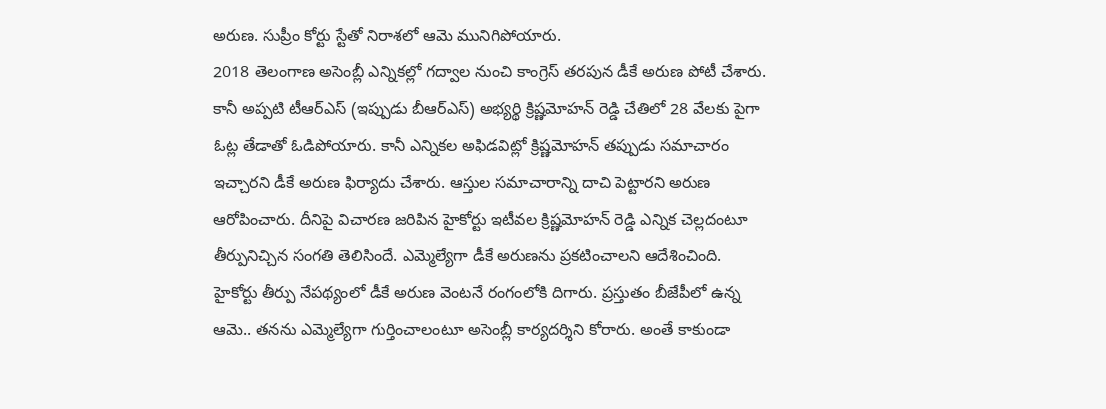అరుణ. సుప్రీం కోర్టు స్టేతో నిరాశలో ఆమె మునిగిపోయారు.
2018 తెలంగాణ అసెంబ్లీ ఎన్నికల్లో గద్వాల నుంచి కాంగ్రెస్ తరపున డీకే అరుణ పోటీ చేశారు. కానీ అప్పటి టీఆర్ఎస్ (ఇప్పుడు బీఆర్ఎస్) అభ్యర్థి క్రిష్ణమోహన్ రెడ్డి చేతిలో 28 వేలకు పైగా ఓట్ల తేడాతో ఓడిపోయారు. కానీ ఎన్నికల అఫిడవిట్లో క్రిష్ణమోహన్ తప్పుడు సమాచారం ఇచ్చారని డీకే అరుణ ఫిర్యాదు చేశారు. ఆస్తుల సమాచారాన్ని దాచి పెట్టారని అరుణ ఆరోపించారు. దీనిపై విచారణ జరిపిన హైకోర్టు ఇటీవల క్రిష్ణమోహన్ రెడ్డి ఎన్నిక చెల్లదంటూ తీర్పునిచ్చిన సంగతి తెలిసిందే. ఎమ్మెల్యేగా డీకే అరుణను ప్రకటించాలని ఆదేశించింది.
హైకోర్టు తీర్పు నేపథ్యంలో డీకే అరుణ వెంటనే రంగంలోకి దిగారు. ప్రస్తుతం బీజేపీలో ఉన్న ఆమె.. తనను ఎమ్మెల్యేగా గుర్తించాలంటూ అసెంబ్లీ కార్యదర్శిని కోరారు. అంతే కాకుండా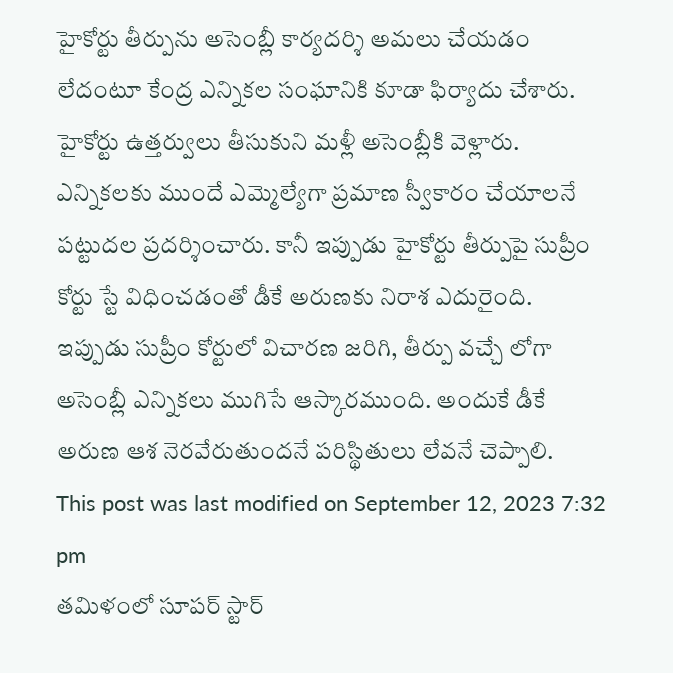హైకోర్టు తీర్పును అసెంబ్లీ కార్యదర్శి అమలు చేయడం లేదంటూ కేంద్ర ఎన్నికల సంఘానికి కూడా ఫిర్యాదు చేశారు. హైకోర్టు ఉత్తర్వులు తీసుకుని మళ్లీ అసెంబ్లీకి వెళ్లారు. ఎన్నికలకు ముందే ఎమ్మెల్యేగా ప్రమాణ స్వీకారం చేయాలనే పట్టుదల ప్రదర్శించారు. కానీ ఇప్పుడు హైకోర్టు తీర్పుపై సుప్రీం కోర్టు స్టే విధించడంతో డీకే అరుణకు నిరాశ ఎదురైంది. ఇప్పుడు సుప్రీం కోర్టులో విచారణ జరిగి, తీర్పు వచ్చే లోగా అసెంబ్లీ ఎన్నికలు ముగిసే ఆస్కారముంది. అందుకే డీకే అరుణ ఆశ నెరవేరుతుందనే పరిస్థితులు లేవనే చెప్పాలి.
This post was last modified on September 12, 2023 7:32 pm
తమిళంలో సూపర్ స్టార్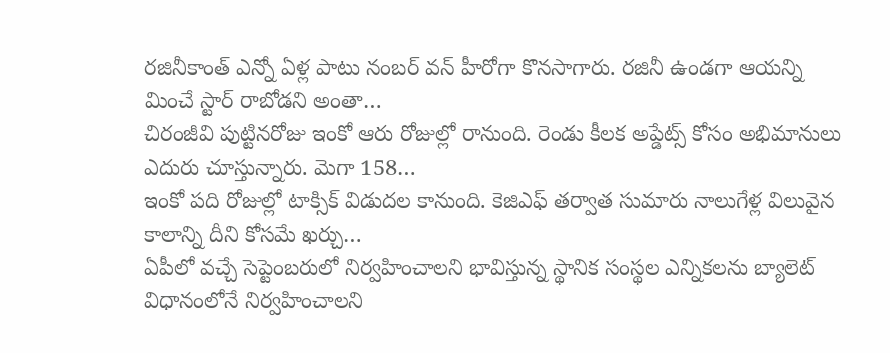రజినీకాంత్ ఎన్నో ఏళ్ల పాటు నంబర్ వన్ హీరోగా కొనసాగారు. రజినీ ఉండగా ఆయన్ని మించే స్టార్ రాబోడని అంతా…
చిరంజీవి పుట్టినరోజు ఇంకో ఆరు రోజుల్లో రానుంది. రెండు కీలక అప్డేట్స్ కోసం అభిమానులు ఎదురు చూస్తున్నారు. మెగా 158…
ఇంకో పది రోజుల్లో టాక్సిక్ విడుదల కానుంది. కెజిఎఫ్ తర్వాత సుమారు నాలుగేళ్ల విలువైన కాలాన్ని దీని కోసమే ఖర్చు…
ఏపీలో వచ్చే సెప్టెంబరులో నిర్వహించాలని భావిస్తున్న స్థానిక సంస్థల ఎన్నికలను బ్యాలెట్ విధానంలోనే నిర్వహించాలని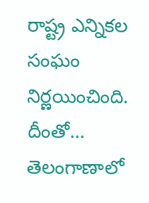రాష్ట్ర ఎన్నికల సంఘం నిర్ణయించింది. దీంతో…
తెలంగాణాలో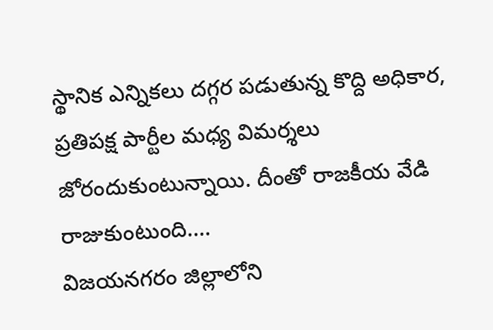స్థానిక ఎన్నికలు దగ్గర పడుతున్న కొద్ది అధికార, ప్రతిపక్ష పార్టీల మధ్య విమర్శలు జోరందుకుంటున్నాయి. దీంతో రాజకీయ వేడి రాజుకుంటుంది.…
విజయనగరం జిల్లాలోని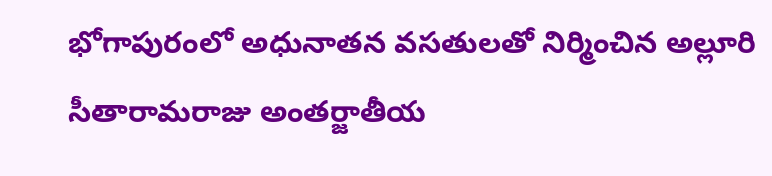భోగాపురంలో అధునాతన వసతులతో నిర్మించిన అల్లూరి సీతారామరాజు అంతర్జాతీయ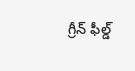గ్రీన్ ఫీల్డ్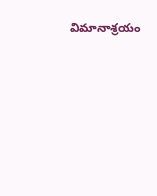విమానాశ్రయం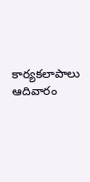కార్యకలాపాలు ఆదివారం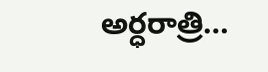అర్ధరాత్రి…